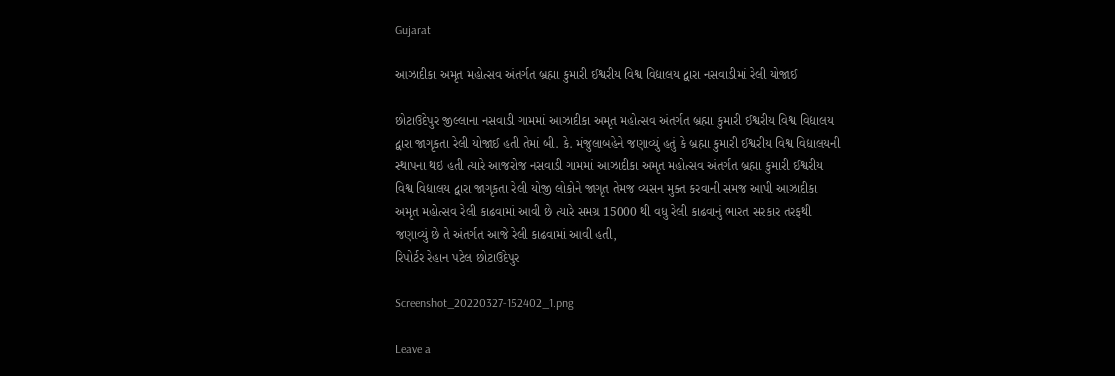Gujarat

આઝાદીકા અમૃત મહોત્સવ અંતર્ગત બ્રહ્મા કુમારી ઈશ્વરીય વિશ્વ વિદ્યાલય દ્વારા નસવાડીમાં રેલી યોજાઈ

છોટાઉદેપુર જીલ્લાના નસવાડી ગામમાં આઝાદીકા અમૃત મહોત્સવ અંતર્ગત બ્રહ્મા કુમારી ઈશ્વરીય વિશ્વ વિદ્યાલય દ્વારા જાગૃકતા રેલી યોજાઈ હતી તેમાં બી. કે. મંજુલાબહેને જણાવ્યું હતું કે બ્રહ્મા કુમારી ઈશ્વરીય વિશ્વ વિદ્યાલયની સ્થાપના થઇ હતી ત્યારે આજરોજ નસવાડી ગામમાં આઝાદીકા અમૃત મહોત્સવ અંતર્ગત બ્રહ્મા કુમારી ઈશ્વરીય વિશ્વ વિદ્યાલય દ્વારા જાગૃકતા રેલી યોજી લોકોને જાગૃત તેમજ વ્યસન મુક્ત કરવાની સમજ આપી આઝાદીકા અમૃત મહોત્સવ રેલી કાઢવામાં આવી છે ત્યારે સમગ્ર 15000 થી વધુ રેલી કાઢવાનું ભારત સરકાર તરફથી જણાવ્યું છે તે અંતર્ગત આજે રેલી કાઢવામાં આવી હતી,
રિપોર્ટર રેહાન પટેલ છોટાઉદેપુર

Screenshot_20220327-152402_1.png

Leave a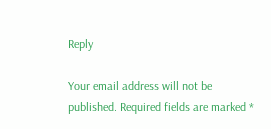Reply

Your email address will not be published. Required fields are marked *